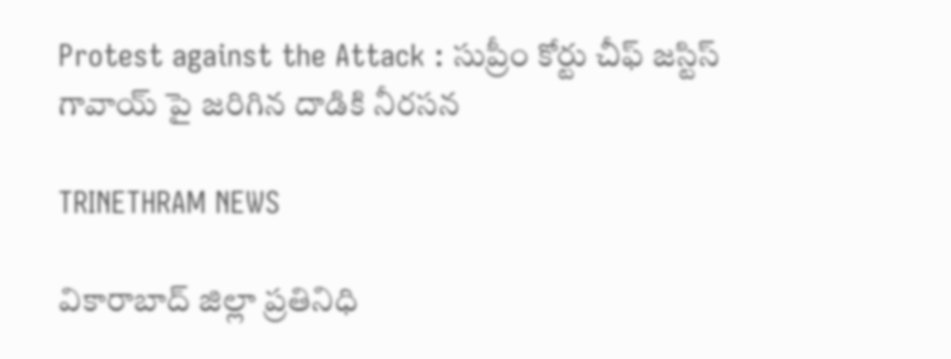Protest against the Attack : సుప్రీం కోర్టు చీఫ్ జస్టిస్ గావాయ్ పై జరిగిన దాడికి నీరసన

TRINETHRAM NEWS

వికారాబాద్ జిల్లా ప్రతినిధి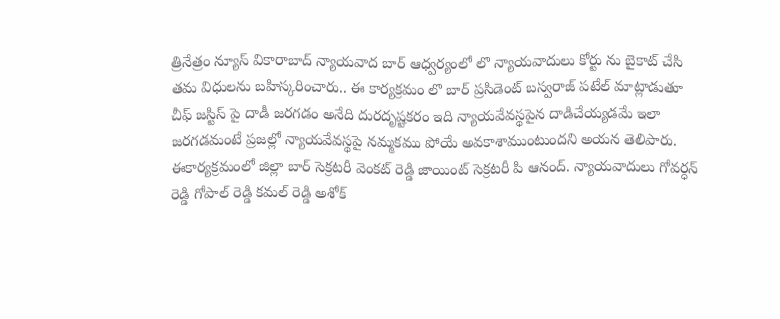త్రినేత్రం న్యూస్ వికారాబాద్ న్యాయవాద బార్ ఆధ్వర్యంలో లొ న్యాయవాదులు కోర్టు ను బైకాట్ చేసి తమ విధులను బహిస్కరించారు.. ఈ కార్యక్రమం లొ బార్ ప్రసిడెంట్ బస్వరాజ్ పటేల్ మాట్లాడుతూ చీఫ్ జస్టిస్ పై దాడీ జరగడం అనేది దురదృష్టకరం ఇది న్యాయవేవస్థపైన దాడిచేయ్యడమే ఇలా జరగడమంటే ప్రజల్లో న్యాయవేవస్థపై నమ్మకము పోయే అవకాశాముంటుందని అయన తెలిపారు.
ఈకార్యక్రమంలో జిల్లా బార్ సెక్రటరీ వెంకట్ రెడ్డి జాయింట్ సెక్రటరీ పి ఆనంద్. న్యాయవాదులు గోవర్ధన్ రెడ్డి గోపాల్ రెడ్డి కమల్ రెడ్డి అశోక్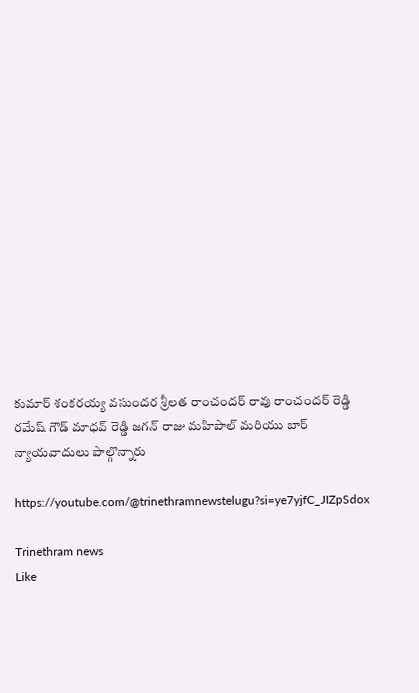కుమార్ శంకరయ్య వసుందర శ్రీలత రాంచందర్ రావు రాంచందర్ రెడ్డి రమేష్ గౌడ్ మాధవ్ రెడ్డి జగన్ రాజు మహిపాల్ మరియు బార్ న్యాయవాదులు పాల్గొన్నారు

https://youtube.com/@trinethramnewstelugu?si=ye7yjfC_JIZpSdox

Trinethram news
Like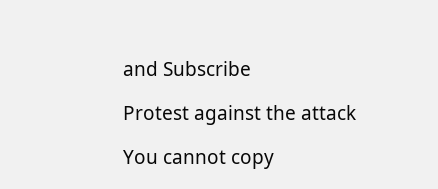and Subscribe

Protest against the attack

You cannot copy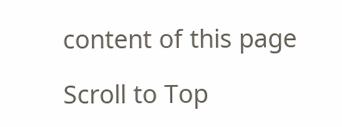content of this page

Scroll to Top